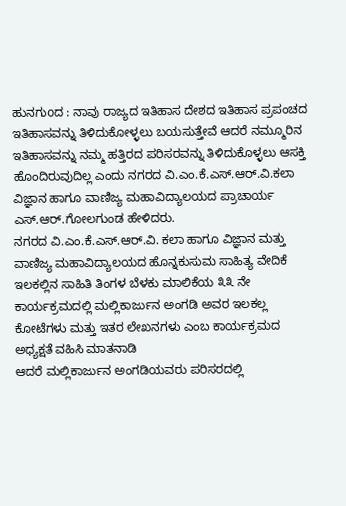ಹುನಗುoದ : ನಾವು ರಾಜ್ಯದ ಇತಿಹಾಸ ದೇಶದ ಇತಿಹಾಸ ಪ್ರಪಂಚದ ಇತಿಹಾಸವನ್ನು ತಿಳಿದುಕೋಳ್ಳಲು ಬಯಸುತ್ತೇವೆ ಆದರೆ ನಮ್ಮೂರಿನ ಇತಿಹಾಸವನ್ನು ನಮ್ಮ ಹತ್ತಿರದ ಪರಿಸರವನ್ನು ತಿಳಿದುಕೊಳ್ಳಲು ಆಸಕ್ತಿ ಹೊಂದಿರುವುದಿಲ್ಲ ಎಂದು ನಗರದ ವಿ.ಎಂ.ಕೆ.ಎಸ್.ಆರ್.ವಿ.ಕಲಾ ವಿಜ್ಞಾನ ಹಾಗೂ ವಾಣಿಜ್ಯ ಮಹಾವಿದ್ಯಾಲಯದ ಪ್ರಾಚಾರ್ಯ ಎಸ್.ಆರ್.ಗೋಲಗುಂಡ ಹೇಳಿದರು.
ನಗರದ ವಿ.ಎಂ.ಕೆ.ಎಸ್.ಆರ್.ವಿ. ಕಲಾ ಹಾಗೂ ವಿಜ್ಞಾನ ಮತ್ತು ವಾಣಿಜ್ಯ ಮಹಾವಿದ್ಯಾಲಯದ ಹೊನ್ನಕುಸುಮ ಸಾಹಿತ್ಯ ವೇದಿಕೆ ಇಲಕಲ್ಲಿನ ಸಾಹಿತಿ ತಿಂಗಳ ಬೆಳಕು ಮಾಲಿಕೆಯ ೩೩ ನೇ ಕಾರ್ಯಕ್ರಮದಲ್ಲಿ ಮಲ್ಲಿಕಾರ್ಜುನ ಅಂಗಡಿ ಅವರ ಇಲಕಲ್ಲ ಕೋಟೆಗಳು ಮತ್ತು ಇತರ ಲೇಖನಗಳು ಎಂಬ ಕಾರ್ಯಕ್ರಮದ ಅಧ್ಯಕ್ಷತೆ ವಹಿಸಿ ಮಾತನಾಡಿ
ಆದರೆ ಮಲ್ಲಿಕಾರ್ಜುನ ಅಂಗಡಿಯವರು ಪರಿಸರದಲ್ಲಿ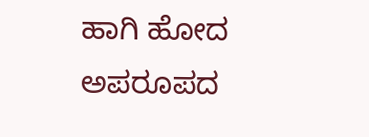ಹಾಗಿ ಹೋದ ಅಪರೂಪದ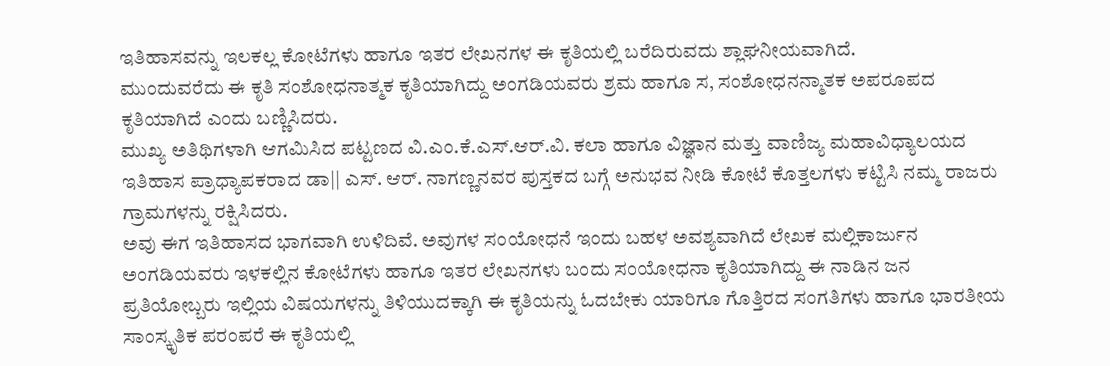ಇತಿಹಾಸವನ್ನು ಇಲಕಲ್ಲ ಕೋಟೆಗಳು ಹಾಗೂ ಇತರ ಲೇಖನಗಳ ಈ ಕೃತಿಯಲ್ಲಿ ಬರೆದಿರುವದು ಶ್ಲಾಘನೀಯವಾಗಿದೆ.
ಮುಂದುವರೆದು ಈ ಕೃತಿ ಸಂಶೋಧನಾತ್ಮಕ ಕೃತಿಯಾಗಿದ್ದು ಅಂಗಡಿಯವರು ಶ್ರಮ ಹಾಗೂ ಸ, ಸಂಶೋಧನನ್ಮಾತಕ ಅಪರೂಪದ ಕೃತಿಯಾಗಿದೆ ಎಂದು ಬಣ್ಣಿಸಿದರು.
ಮುಖ್ಯ ಅತಿಥಿಗಳಾಗಿ ಆಗಮಿಸಿದ ಪಟ್ಟಣದ ವಿ.ಎಂ.ಕೆ.ಎಸ್.ಆರ್.ವಿ. ಕಲಾ ಹಾಗೂ ವಿಜ್ಞಾನ ಮತ್ತು ವಾಣಿಜ್ಯ ಮಹಾವಿಧ್ಯಾಲಯದ ಇತಿಹಾಸ ಪ್ರಾಧ್ಯಾಪಕರಾದ ಡಾ|| ಎಸ್. ಆರ್. ನಾಗಣ್ಣನವರ ಪುಸ್ತಕದ ಬಗ್ಗೆ ಅನುಭವ ನೀಡಿ ಕೋಟೆ ಕೊತ್ತಲಗಳು ಕಟ್ಟಿಸಿ ನಮ್ಮ ರಾಜರು ಗ್ರಾಮಗಳನ್ನು ರಕ್ಷಿಸಿದರು.
ಅವು ಈಗ ಇತಿಹಾಸದ ಭಾಗವಾಗಿ ಉಳಿದಿವೆ. ಅವುಗಳ ಸಂಯೋಧನೆ ಇಂದು ಬಹಳ ಅವಶ್ಯವಾಗಿದೆ ಲೇಖಕ ಮಲ್ಲಿಕಾರ್ಜುನ ಅಂಗಡಿಯವರು ಇಳಕಲ್ಲಿನ ಕೋಟೆಗಳು ಹಾಗೂ ಇತರ ಲೇಖನಗಳು ಬಂದು ಸಂಯೋಧನಾ ಕೃತಿಯಾಗಿದ್ದು ಈ ನಾಡಿನ ಜನ ಪ್ರತಿಯೋಬ್ಬರು ಇಲ್ಲಿಯ ವಿಷಯಗಳನ್ನು ತಿಳಿಯುದಕ್ಕಾಗಿ ಈ ಕೃತಿಯನ್ನು ಓದಬೇಕು ಯಾರಿಗೂ ಗೊತ್ತಿರದ ಸಂಗತಿಗಳು ಹಾಗೂ ಭಾರತೀಯ ಸಾಂಸ್ಕೃತಿಕ ಪರಂಪರೆ ಈ ಕೃತಿಯಲ್ಲಿ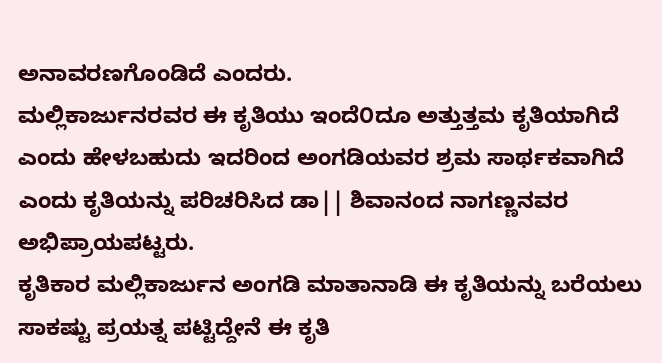ಅನಾವರಣಗೊಂಡಿದೆ ಎಂದರು.
ಮಲ್ಲಿಕಾರ್ಜುನರವರ ಈ ಕೃತಿಯು ಇಂದೆ೦ದೂ ಅತ್ತುತ್ತಮ ಕೃತಿಯಾಗಿದೆ ಎಂದು ಹೇಳಬಹುದು ಇದರಿಂದ ಅಂಗಡಿಯವರ ಶ್ರಮ ಸಾರ್ಥಕವಾಗಿದೆ ಎಂದು ಕೃತಿಯನ್ನು ಪರಿಚರಿಸಿದ ಡಾ|| ಶಿವಾನಂದ ನಾಗಣ್ಣನವರ ಅಭಿಪ್ರಾಯಪಟ್ಟರು.
ಕೃತಿಕಾರ ಮಲ್ಲಿಕಾರ್ಜುನ ಅಂಗಡಿ ಮಾತಾನಾಡಿ ಈ ಕೃತಿಯನ್ನು ಬರೆಯಲು ಸಾಕಷ್ಟು ಪ್ರಯತ್ನ ಪಟ್ಟಿದ್ದೇನೆ ಈ ಕೃತಿ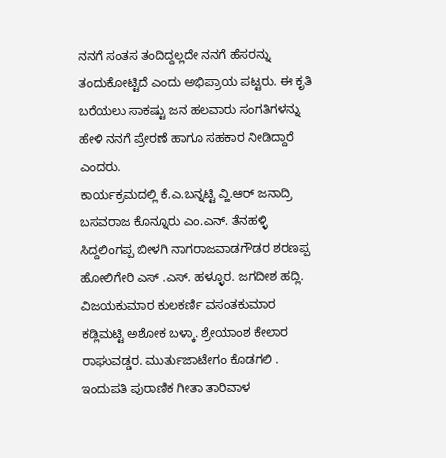ನನಗೆ ಸಂತಸ ತಂದಿದ್ದಲ್ಲದೇ ನನಗೆ ಹೆಸರನ್ನು ತಂದುಕೋಟ್ಟಿದೆ ಎಂದು ಅಭಿಪ್ರಾಯ ಪಟ್ಟರು. ಈ ಕೃತಿ ಬರೆಯಲು ಸಾಕಷ್ಟು ಜನ ಹಲವಾರು ಸಂಗತಿಗಳನ್ನು ಹೇಳಿ ನನಗೆ ಪ್ರೇರಣೆ ಹಾಗೂ ಸಹಕಾರ ನೀಡಿದ್ದಾರೆ ಎಂದರು.
ಕಾರ್ಯಕ್ರಮದಲ್ಲಿ ಕೆ.ಎ.ಬನ್ನಟ್ಟಿ ವ್ಹಿ.ಆರ್ ಜನಾದ್ರಿ ಬಸವರಾಜ ಕೊನ್ನೂರು ಎಂ.ಎನ್. ತೆನಹಳ್ಳಿ ಸಿದ್ದಲಿಂಗಪ್ಪ ಬೀಳಗಿ ನಾಗರಾಜವಾಡಗೌಡರ ಶರಣಪ್ಪ ಹೋಲಿಗೇರಿ ಎಸ್ .ಎಸ್. ಹಳ್ಳೂರ. ಜಗದೀಶ ಹದ್ಲಿ. ವಿಜಯಕುಮಾರ ಕುಲಕರ್ಣಿ ವಸಂತಕುಮಾರ ಕಡ್ಲಿಮಟ್ಟಿ ಅಶೋಕ ಬಳ್ಕಾ. ಶ್ರೇಯಾಂಶ ಕೇಲಾರ ರಾಘುವಡ್ಡರ. ಮುರ್ತುಜಾಟೇಗಂ ಕೊಡಗಲಿ . ಇಂದುಪತಿ ಪುರಾಣಿಕ ಗೀತಾ ತಾರಿವಾಳ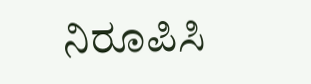ನಿರೂಪಿಸಿ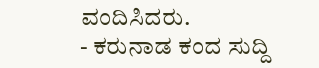ವಂದಿಸಿದರು.
- ಕರುನಾಡ ಕಂದ ಸುದ್ದಿ